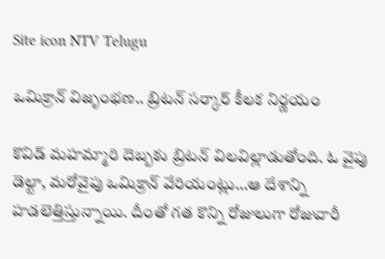Site icon NTV Telugu

ఒమిక్రాన్ విజృంభ‌ణ‌.. బ్రిట‌న్ స‌ర్కార్ కీల‌క నిర్ణ‌యం

కొవిడ్‌ మహమ్మారి దెబ్బకు బ్రిటన్‌ విలవిల్లాడుతోంది. ఓ వైపు డెల్టా, మరోవైపు ఒమిక్రాన్‌ వేరియంట్లు…ఆ దేశాన్ని హడలెత్తిస్తున్నాయి. దీంతో గత కొన్ని రోజులుగా రోజువారీ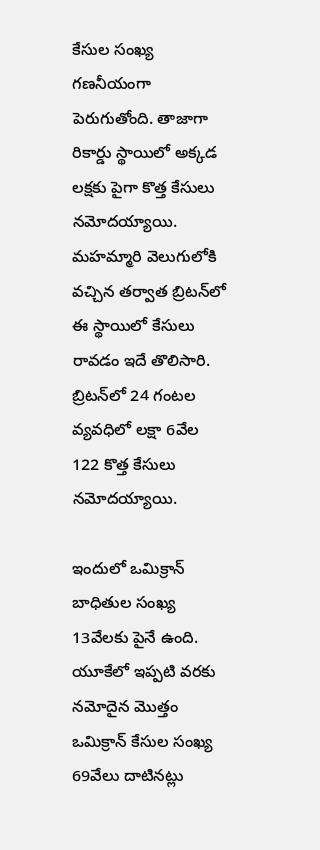కేసుల సంఖ్య గణనీయంగా పెరుగుతోంది. తాజాగా రికార్డు స్థాయిలో అక్కడ లక్షకు పైగా కొత్త కేసులు నమోదయ్యాయి. మహమ్మారి వెలుగులోకి వచ్చిన తర్వాత బ్రిటన్‌లో ఈ స్థాయిలో కేసులు రావడం ఇదే తొలిసారి. బ్రిటన్‌లో 24 గంటల వ్యవధిలో లక్షా 6వేల 122 కొత్త కేసులు నమోదయ్యాయి.

ఇందులో ఒమిక్రాన్‌ బాధితుల సంఖ్య 13వేలకు పైనే ఉంది. యూకేలో ఇప్పటి వరకు నమోదైన మొత్తం ఒమిక్రాన్‌ కేసుల సంఖ్య 69వేలు దాటినట్లు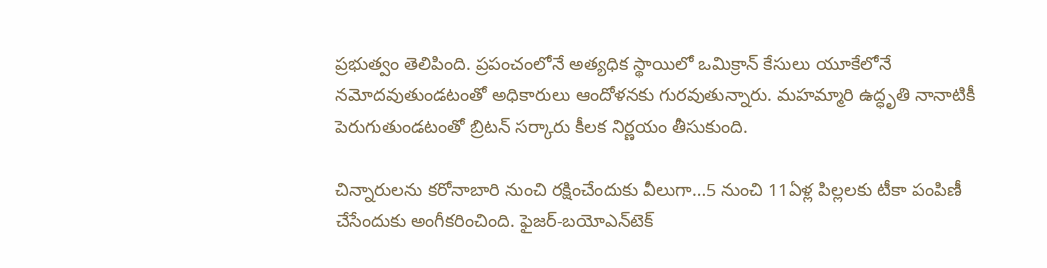ప్రభుత్వం తెలిపింది. ప్రపంచంలోనే అత్యధిక స్థాయిలో ఒమిక్రాన్‌ కేసులు యూకేలోనే నమోదవుతుండటంతో అధికారులు ఆందోళనకు గురవుతున్నారు. మహమ్మారి ఉద్ధృతి నానాటికీ పెరుగుతుండటంతో బ్రిటన్ సర్కారు కీలక నిర్ణయం తీసుకుంది.

చిన్నారులను కరోనాబారి నుంచి రక్షించేందుకు వీలుగా…5 నుంచి 11ఏళ్ల పిల్లలకు టీకా పంపిణీ చేసేందుకు అంగీకరించింది. ఫైజర్‌-బయోఎన్‌టెక్‌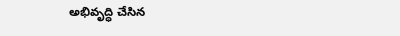అభివృద్ధి చేసిన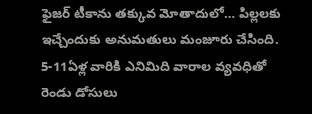ఫైజర్‌ టీకాను తక్కువ మోతాదులో… పిల్లలకు ఇచ్చేందుకు అనుమతులు మంజూరు చేసింది. 5-11ఏళ్ల వారికి ఎనిమిది వారాల వ్యవధితో రెండు డోసులు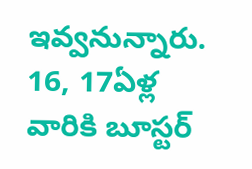ఇవ్వనున్నారు. 16, 17ఏళ్ల వారికి బూస్టర్‌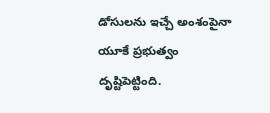డోసులను ఇచ్చే అంశంపైనా యూకే ప్రభుత్వం దృష్టిపెట్టింది.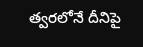త్వరలోనే దీనిపై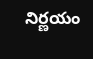నిర్ణయం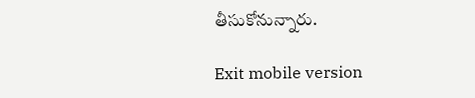తీసుకోనున్నారు.

Exit mobile version